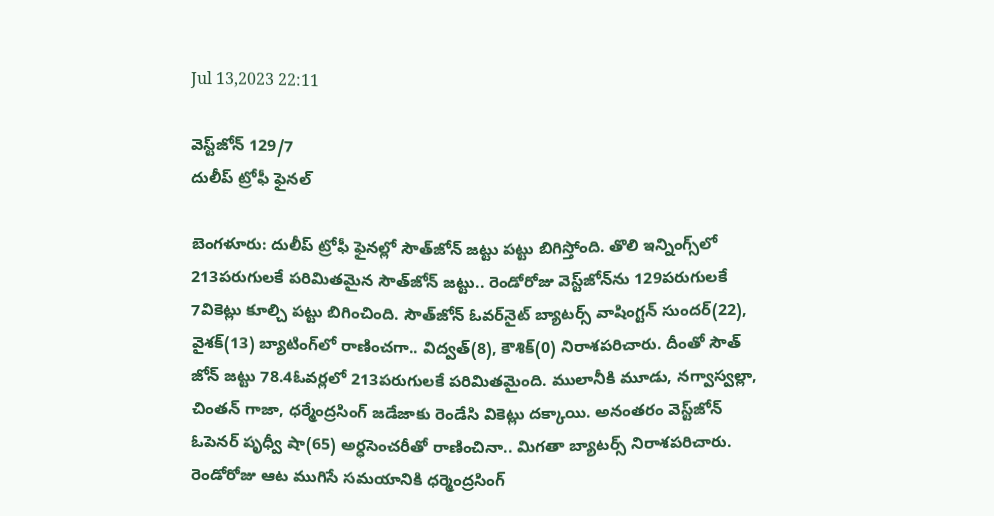Jul 13,2023 22:11

వెస్ట్‌జోన్‌ 129/7
దులీప్‌ ట్రోఫీ ఫైనల్‌

బెంగళూరు: దులీప్‌ ట్రోఫీ ఫైనల్లో సౌత్‌జోన్‌ జట్టు పట్టు బిగిస్తోంది. తొలి ఇన్నింగ్స్‌లో 213పరుగులకే పరిమితమైన సౌత్‌జోన్‌ జట్టు.. రెండోరోజు వెస్ట్‌జోన్‌ను 129పరుగులకే 7వికెట్లు కూల్చి పట్టు బిగించింది. సౌత్‌జోన్‌ ఓవర్‌నైట్‌ బ్యాటర్స్‌ వాషింగ్టన్‌ సుందర్‌(22), వైశక్‌(13) బ్యాటింగ్‌లో రాణించగా.. విద్వత్‌(8), కౌశిక్‌(0) నిరాశపరిచారు. దీంతో సౌత్‌ జోన్‌ జట్టు 78.4ఓవర్లలో 213పరుగులకే పరిమితమైంది. ములానీకి మూడు, నగ్వాస్వల్లా, చింతన్‌ గాజా, ధర్మేంద్రసింగ్‌ జడేజాకు రెండేసి వికెట్లు దక్కాయి. అనంతరం వెస్ట్‌జోన్‌ ఓపెనర్‌ పృధ్వీ షా(65) అర్ధసెంచరీతో రాణించినా.. మిగతా బ్యాటర్స్‌ నిరాశపరిచారు. రెండోరోజు ఆట ముగిసే సమయానికి ధర్మెంద్రసింగ్‌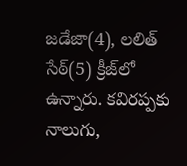జడేజా(4), లలిత్‌ సేఠ్‌(5) క్రీజ్‌లో ఉన్నారు. కవిరప్పకు నాలుగు,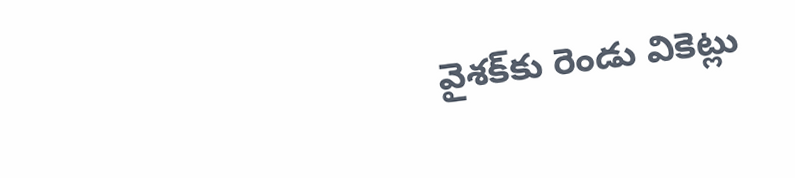వైశక్‌కు రెండు వికెట్లు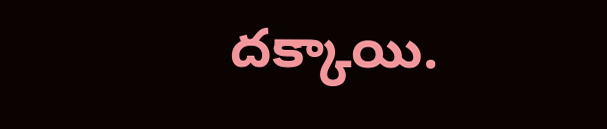దక్కాయి.